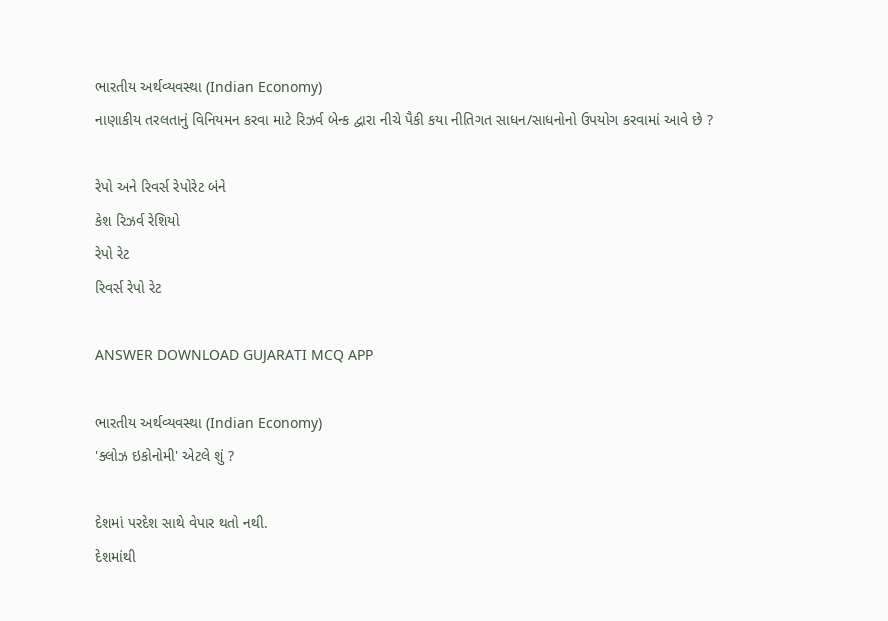ભારતીય અર્થવ્યવસ્થા (Indian Economy)
નાણાકીય તરલતાનું વિનિયમન કરવા માટે રિઝર્વ બેન્ક દ્વારા નીચે પૈકી કયા નીતિગત સાધન/સાધનોનો ઉપયોગ કરવામાં આવે છે ?

રેપો અને રિવર્સ રેપોરેટ બંને
કેશ રિઝર્વ રેશિયો
રેપો રેટ
રિવર્સ રેપો રેટ

ANSWER DOWNLOAD GUJARATI MCQ APP

ભારતીય અર્થવ્યવસ્થા (Indian Economy)
'ક્લોઝ ઇકોનોમી' એટલે શું ?

દેશમાં પરદેશ સાથે વેપાર થતો નથી.
દેશમાંથી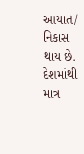આયાત/ નિકાસ થાય છે.
દેશમાંથી માત્ર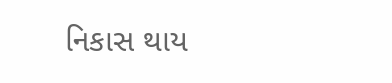નિકાસ થાય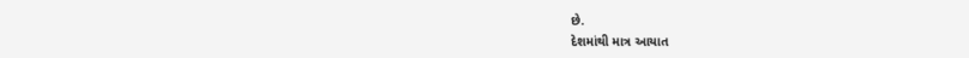છે.
દેશમાંથી માત્ર આયાત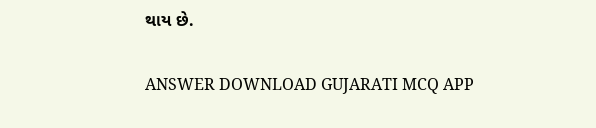થાય છે.

ANSWER DOWNLOAD GUJARATI MCQ APP